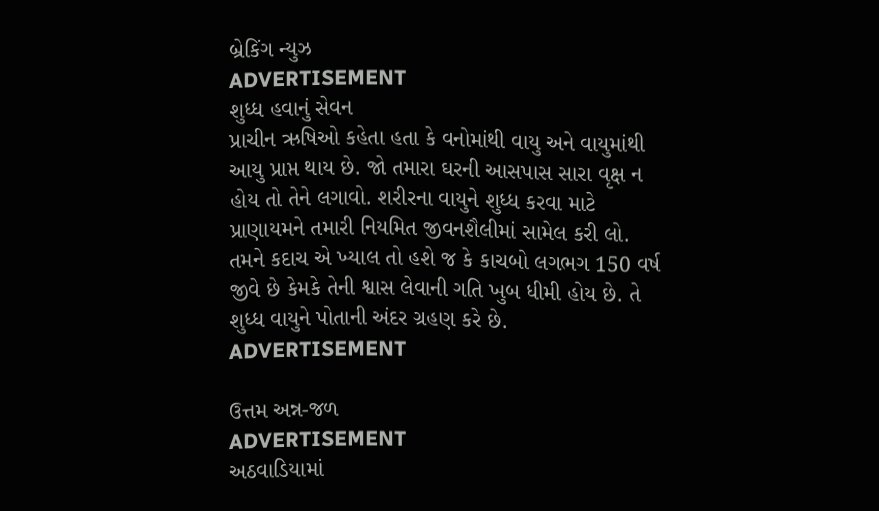બ્રેકિંગ ન્યુઝ
ADVERTISEMENT
શુધ્ધ હવાનું સેવન
પ્રાચીન ઋષિઓ કહેતા હતા કે વનોમાંથી વાયુ અને વાયુમાંથી આયુ પ્રાપ્ત થાય છે. જો તમારા ઘરની આસપાસ સારા વૃક્ષ ન હોય તો તેને લગાવો. શરીરના વાયુને શુધ્ધ કરવા માટે પ્રાણાયમને તમારી નિયમિત જીવનશૈલીમાં સામેલ કરી લો. તમને કદાચ એ ખ્યાલ તો હશે જ કે કાચબો લગભગ 150 વર્ષ જીવે છે કેમકે તેની શ્વાસ લેવાની ગતિ ખુબ ધીમી હોય છે. તે શુધ્ધ વાયુને પોતાની અંદર ગ્રહણ કરે છે.
ADVERTISEMENT

ઉત્તમ અન્ન-જળ
ADVERTISEMENT
અઠવાડિયામાં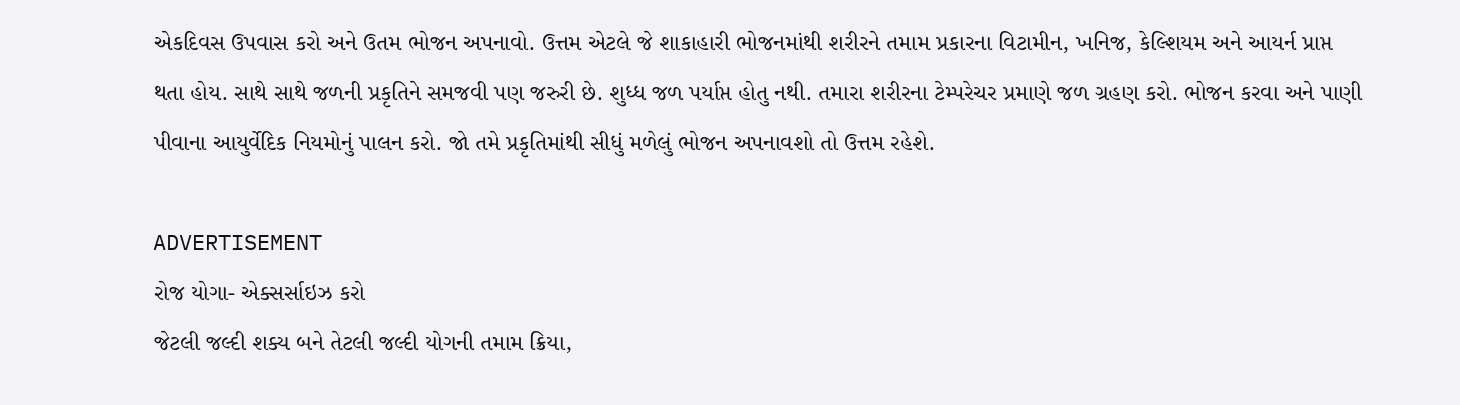એકદિવસ ઉપવાસ કરો અને ઉતમ ભોજન અપનાવો. ઉત્તમ એટલે જે શાકાહારી ભોજનમાંથી શરીરને તમામ પ્રકારના વિટામીન, ખનિજ, કેલ્શિયમ અને આયર્ન પ્રાપ્ત થતા હોય. સાથે સાથે જળની પ્રકૃતિને સમજવી પણ જરુરી છે. શુધ્ધ જળ પર્યાપ્ત હોતુ નથી. તમારા શરીરના ટેમ્પરેચર પ્રમાણે જળ ગ્રહણ કરો. ભોજન કરવા અને પાણી પીવાના આયુર્વેદિક નિયમોનું પાલન કરો. જો તમે પ્રકૃતિમાંથી સીધું મળેલું ભોજન અપનાવશો તો ઉત્તમ રહેશે.

ADVERTISEMENT
રોજ યોગા- એક્સર્સાઇઝ કરો
જેટલી જલ્દી શક્ય બને તેટલી જલ્દી યોગની તમામ ક્રિયા,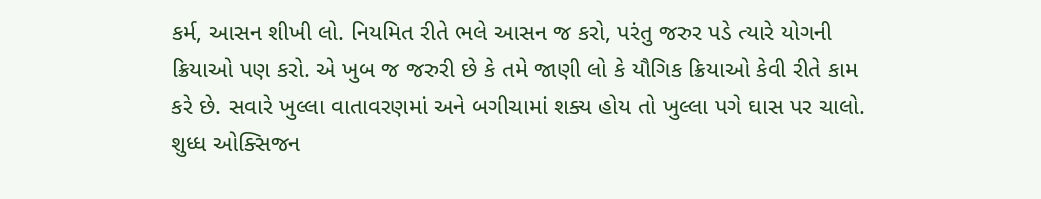કર્મ, આસન શીખી લો. નિયમિત રીતે ભલે આસન જ કરો, પરંતુ જરુર પડે ત્યારે યોગની ક્રિયાઓ પણ કરો. એ ખુબ જ જરુરી છે કે તમે જાણી લો કે યૌગિક ક્રિયાઓ કેવી રીતે કામ કરે છે. સવારે ખુલ્લા વાતાવરણમાં અને બગીચામાં શક્ય હોય તો ખુલ્લા પગે ઘાસ પર ચાલો. શુધ્ધ ઓક્સિજન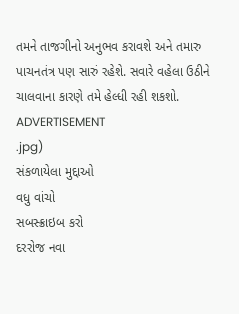તમને તાજગીનો અનુભવ કરાવશે અને તમારુ પાચનતંત્ર પણ સારું રહેશે. સવારે વહેલા ઉઠીને ચાલવાના કારણે તમે હેલ્ધી રહી શકશો.
ADVERTISEMENT
.jpg)
સંકળાયેલા મુદ્દાઓ
વધુ વાંચો
સબસ્ક્રાઇબ કરો
દરરોજ નવા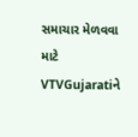સમાચાર મેળવવા માટે VTVGujaratiને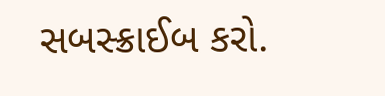સબસ્ક્રાઈબ કરો.